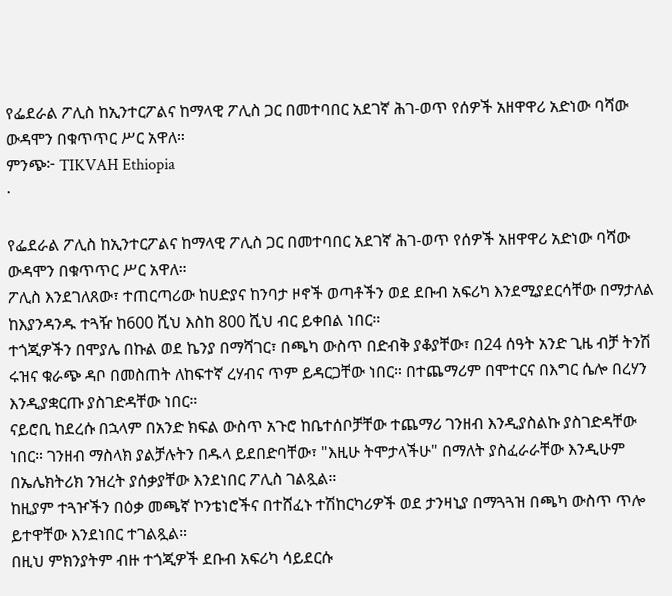የፌደራል ፖሊስ ከኢንተርፖልና ከማላዊ ፖሊስ ጋር በመተባበር አደገኛ ሕገ-ወጥ የሰዎች አዘዋዋሪ አድነው ባሻው ውዳሞን በቁጥጥር ሥር አዋለ።
ምንጭ፦ TIKVAH Ethiopia
·

የፌደራል ፖሊስ ከኢንተርፖልና ከማላዊ ፖሊስ ጋር በመተባበር አደገኛ ሕገ-ወጥ የሰዎች አዘዋዋሪ አድነው ባሻው ውዳሞን በቁጥጥር ሥር አዋለ።
ፖሊስ እንደገለጸው፣ ተጠርጣሪው ከሀድያና ከንባታ ዞኖች ወጣቶችን ወደ ደቡብ አፍሪካ እንደሚያደርሳቸው በማታለል ከእያንዳንዱ ተጓዥ ከ600 ሺህ እስከ 800 ሺህ ብር ይቀበል ነበር።
ተጎጂዎችን በሞያሌ በኩል ወደ ኬንያ በማሻገር፣ በጫካ ውስጥ በድብቅ ያቆያቸው፣ በ24 ሰዓት አንድ ጊዜ ብቻ ትንሽ ሩዝና ቁራጭ ዳቦ በመስጠት ለከፍተኛ ረሃብና ጥም ይዳርጋቸው ነበር። በተጨማሪም በሞተርና በእግር ሴሎ በረሃን እንዲያቋርጡ ያስገድዳቸው ነበር።
ናይሮቢ ከደረሱ በኋላም በአንድ ክፍል ውስጥ አጉሮ ከቤተሰቦቻቸው ተጨማሪ ገንዘብ እንዲያስልኩ ያስገድዳቸው ነበር። ገንዘብ ማስላክ ያልቻሉትን በዱላ ይደበድባቸው፣ "እዚሁ ትሞታላችሁ" በማለት ያስፈራራቸው እንዲሁም በኤሌክትሪክ ንዝረት ያሰቃያቸው እንደነበር ፖሊስ ገልጿል።
ከዚያም ተጓዦችን በዕቃ መጫኛ ኮንቴነሮችና በተሸፈኑ ተሽከርካሪዎች ወደ ታንዛኒያ በማጓጓዝ በጫካ ውስጥ ጥሎ ይተዋቸው እንደነበር ተገልጿል።
በዚህ ምክንያትም ብዙ ተጎጂዎች ደቡብ አፍሪካ ሳይደርሱ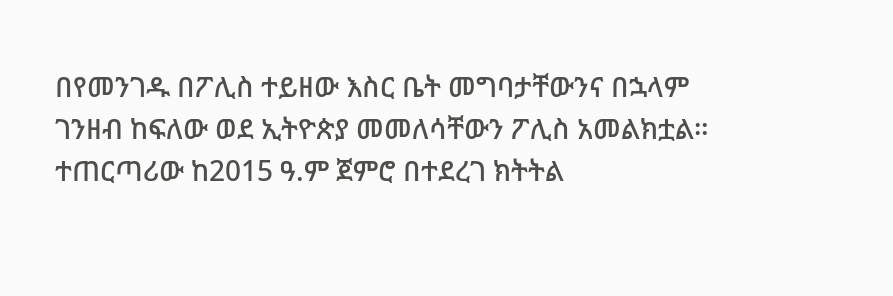በየመንገዱ በፖሊስ ተይዘው እስር ቤት መግባታቸውንና በኋላም ገንዘብ ከፍለው ወደ ኢትዮጵያ መመለሳቸውን ፖሊስ አመልክቷል።
ተጠርጣሪው ከ2015 ዓ.ም ጀምሮ በተደረገ ክትትል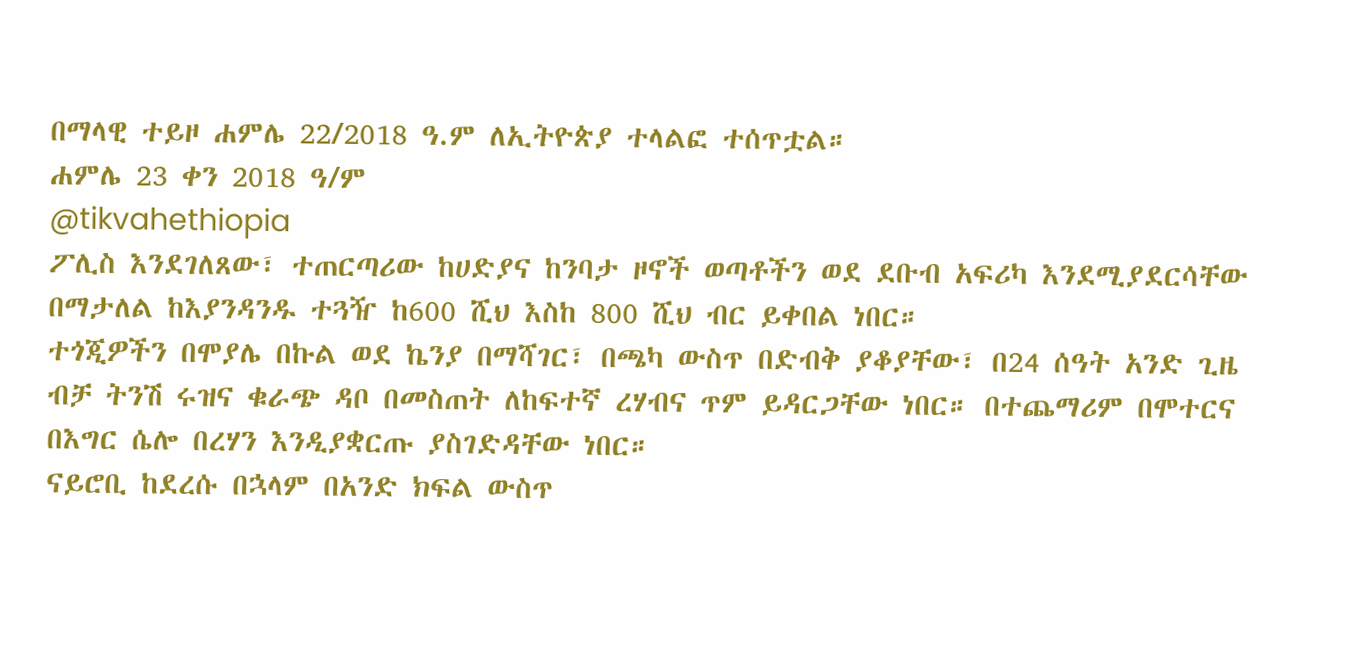በማላዊ ተይዞ ሐምሌ 22/2018 ዓ.ም ለኢትዮጵያ ተላልፎ ተሰጥቷል።
ሐምሌ 23 ቀን 2018 ዓ/ም
@tikvahethiopia
ፖሊስ እንደገለጸው፣ ተጠርጣሪው ከሀድያና ከንባታ ዞኖች ወጣቶችን ወደ ደቡብ አፍሪካ እንደሚያደርሳቸው በማታለል ከእያንዳንዱ ተጓዥ ከ600 ሺህ እስከ 800 ሺህ ብር ይቀበል ነበር።
ተጎጂዎችን በሞያሌ በኩል ወደ ኬንያ በማሻገር፣ በጫካ ውስጥ በድብቅ ያቆያቸው፣ በ24 ሰዓት አንድ ጊዜ ብቻ ትንሽ ሩዝና ቁራጭ ዳቦ በመስጠት ለከፍተኛ ረሃብና ጥም ይዳርጋቸው ነበር። በተጨማሪም በሞተርና በእግር ሴሎ በረሃን እንዲያቋርጡ ያስገድዳቸው ነበር።
ናይሮቢ ከደረሱ በኋላም በአንድ ክፍል ውስጥ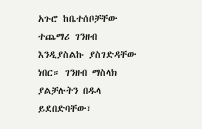አጉሮ ከቤተሰቦቻቸው ተጨማሪ ገንዘብ እንዲያስልኩ ያስገድዳቸው ነበር። ገንዘብ ማስላክ ያልቻሉትን በዱላ ይደበድባቸው፣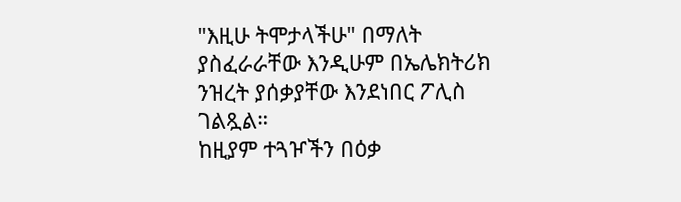"እዚሁ ትሞታላችሁ" በማለት ያስፈራራቸው እንዲሁም በኤሌክትሪክ ንዝረት ያሰቃያቸው እንደነበር ፖሊስ ገልጿል።
ከዚያም ተጓዦችን በዕቃ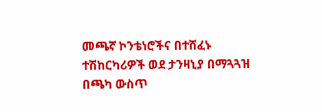መጫኛ ኮንቴነሮችና በተሸፈኑ ተሽከርካሪዎች ወደ ታንዛኒያ በማጓጓዝ በጫካ ውስጥ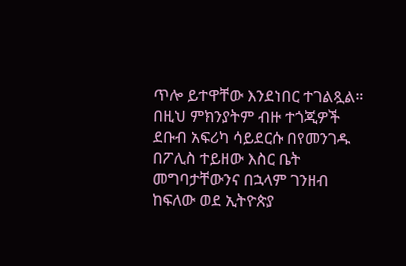ጥሎ ይተዋቸው እንደነበር ተገልጿል።
በዚህ ምክንያትም ብዙ ተጎጂዎች ደቡብ አፍሪካ ሳይደርሱ በየመንገዱ በፖሊስ ተይዘው እስር ቤት መግባታቸውንና በኋላም ገንዘብ ከፍለው ወደ ኢትዮጵያ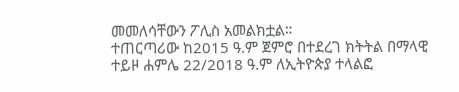መመለሳቸውን ፖሊስ አመልክቷል።
ተጠርጣሪው ከ2015 ዓ.ም ጀምሮ በተደረገ ክትትል በማላዊ ተይዞ ሐምሌ 22/2018 ዓ.ም ለኢትዮጵያ ተላልፎ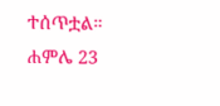ተሰጥቷል።
ሐምሌ 23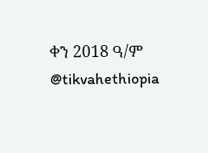ቀን 2018 ዓ/ም
@tikvahethiopia